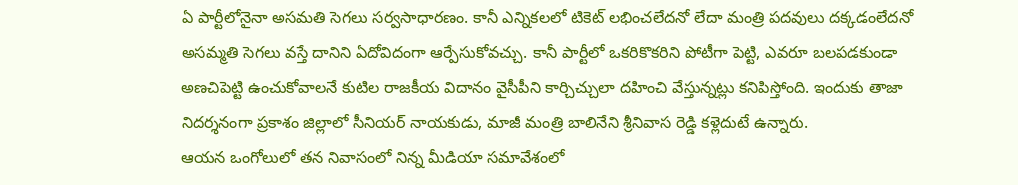ఏ పార్టీలోనైనా అసమతి సెగలు సర్వసాధారణం. కానీ ఎన్నికలలో టికెట్ లభించలేదనో లేదా మంత్రి పదవులు దక్కడంలేదనో అసమ్మతి సెగలు వస్తే దానిని ఏదోవిదంగా ఆర్పేసుకోవచ్చు. కానీ పార్టీలో ఒకరికొకరిని పోటీగా పెట్టి, ఎవరూ బలపడకుండా అణచిపెట్టి ఉంచుకోవాలనే కుటిల రాజకీయ విదానం వైసీపీని కార్చిచ్చులా దహించి వేస్తున్నట్లు కనిపిస్తోంది. ఇందుకు తాజా నిదర్శనంగా ప్రకాశం జిల్లాలో సీనియర్ నాయకుడు, మాజీ మంత్రి బాలినేని శ్రీనివాస రెడ్డి కళ్లెదుటే ఉన్నారు.
ఆయన ఒంగోలులో తన నివాసంలో నిన్న మీడియా సమావేశంలో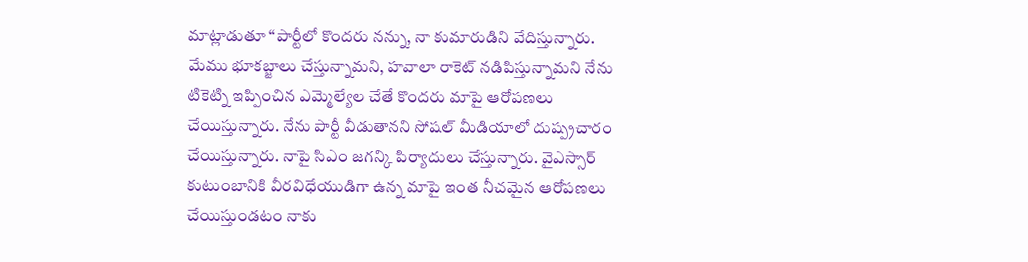మాట్లాడుతూ “పార్టీలో కొందరు నన్ను, నా కుమారుడిని వేదిస్తున్నారు. మేము భూకబ్జాలు చేస్తున్నామని, హవాలా రాకెట్ నడిపిస్తున్నామని నేను టికెట్ని ఇప్పించిన ఎమ్మెల్యేల చేతే కొందరు మాపై ఆరోపణలు చేయిస్తున్నారు. నేను పార్టీ వీడుతానని సోషల్ మీడియాలో దుష్ప్రచారం చేయిస్తున్నారు. నాపై సిఎం జగన్కి పిర్యాదులు చేస్తున్నారు. వైఎస్సార్ కుటుంబానికి వీరవిధేయుడిగా ఉన్న మాపై ఇంత నీచమైన ఆరోపణలు చేయిస్తుండటం నాకు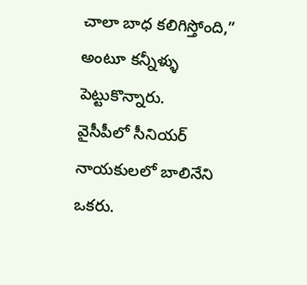చాలా బాధ కలిగిస్తోంది,” అంటూ కన్నీళ్ళు పెట్టుకొన్నారు.
వైసీపీలో సీనియర్ నాయకులలో బాలినేని ఒకరు.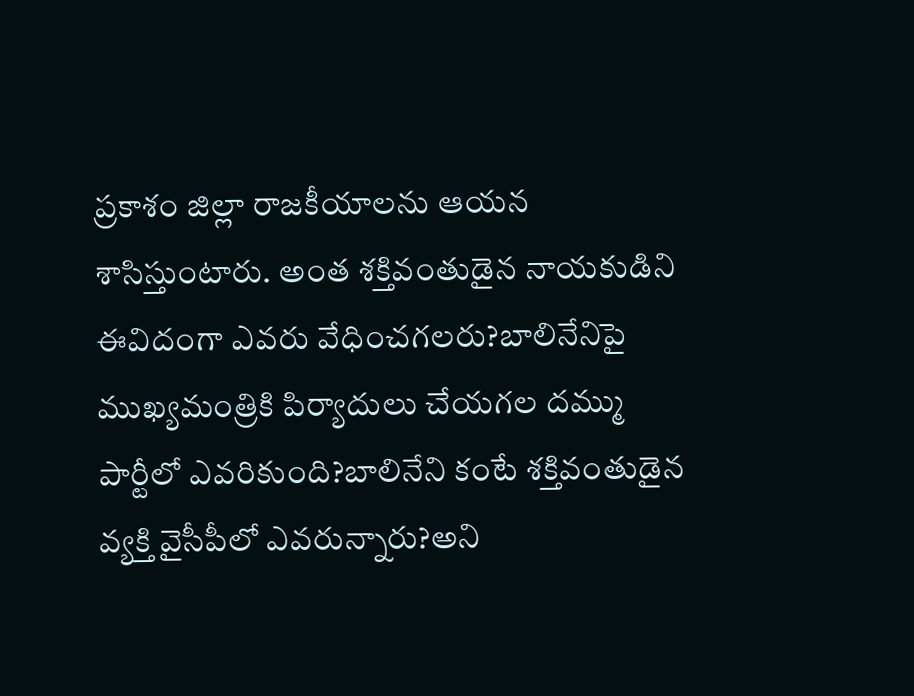ప్రకాశం జిల్లా రాజకీయాలను ఆయన శాసిస్తుంటారు. అంత శక్తివంతుడైన నాయకుడిని ఈవిదంగా ఎవరు వేధించగలరు?బాలినేనిపై ముఖ్యమంత్రికి పిర్యాదులు చేయగల దమ్ము పార్టీలో ఎవరికుంది?బాలినేని కంటే శక్తివంతుడైన వ్యక్తి వైసీపీలో ఎవరున్నారు?అని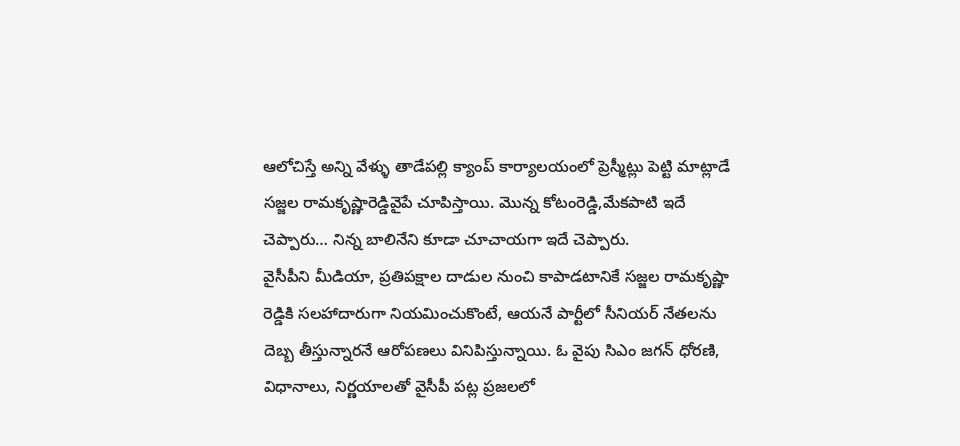ఆలోచిస్తే అన్ని వేళ్ళు తాడేపల్లి క్యాంప్ కార్యాలయంలో ప్రెస్మీట్లు పెట్టి మాట్లాడే సజ్జల రామకృష్ణారెడ్డివైపే చూపిస్తాయి. మొన్న కోటంరెడ్డి,మేకపాటి ఇదే చెప్పారు… నిన్న బాలినేని కూడా చూచాయగా ఇదే చెప్పారు.
వైసీపీని మీడియా, ప్రతిపక్షాల దాడుల నుంచి కాపాడటానికే సజ్జల రామకృష్ణా రెడ్డికి సలహాదారుగా నియమించుకొంటే, ఆయనే పార్టీలో సీనియర్ నేతలను దెబ్బ తీస్తున్నారనే ఆరోపణలు వినిపిస్తున్నాయి. ఓ వైపు సిఎం జగన్ ధోరణి, విధానాలు, నిర్ణయాలతో వైసీపీ పట్ల ప్రజలలో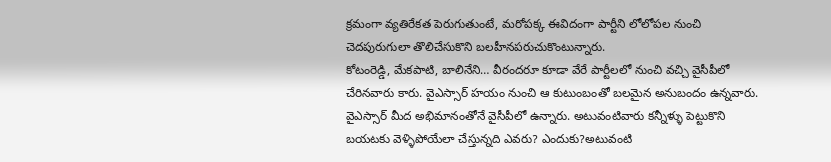క్రమంగా వ్యతిరేకత పెరుగుతుంటే, మరోపక్క ఈవిదంగా పార్టీని లోలోపల నుంచి చెదపురుగులా తొలిచేసుకొని బలహీనపరుచుకొంటున్నారు.
కోటంరెడ్డి, మేకపాటి, బాలినేని… వీరందరూ కూడా వేరే పార్టీలలో నుంచి వచ్చి వైసీపీలో చేరినవారు కారు. వైఎస్సార్ హయం నుంచి ఆ కుటుంబంతో బలమైన అనుబందం ఉన్నవారు. వైఎస్సార్ మీద అభిమానంతోనే వైసీపీలో ఉన్నారు. అటువంటివారు కన్నీళ్ళు పెట్టుకొని బయటకు వెళ్ళిపోయేలా చేస్తున్నది ఎవరు? ఎందుకు?అటువంటి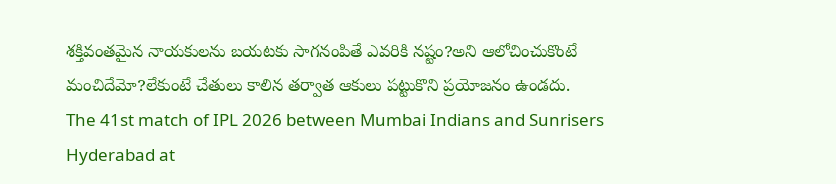శక్తివంతమైన నాయకులను బయటకు సాగనంపితే ఎవరికి నష్టం?అని ఆలోచించుకొంటే మంచిదేమో?లేకుంటే చేతులు కాలిన తర్వాత ఆకులు పట్టుకొని ప్రయోజనం ఉండదు.
The 41st match of IPL 2026 between Mumbai Indians and Sunrisers Hyderabad at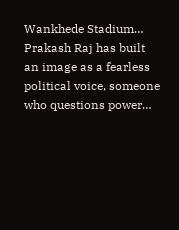Wankhede Stadium…
Prakash Raj has built an image as a fearless political voice, someone who questions power…